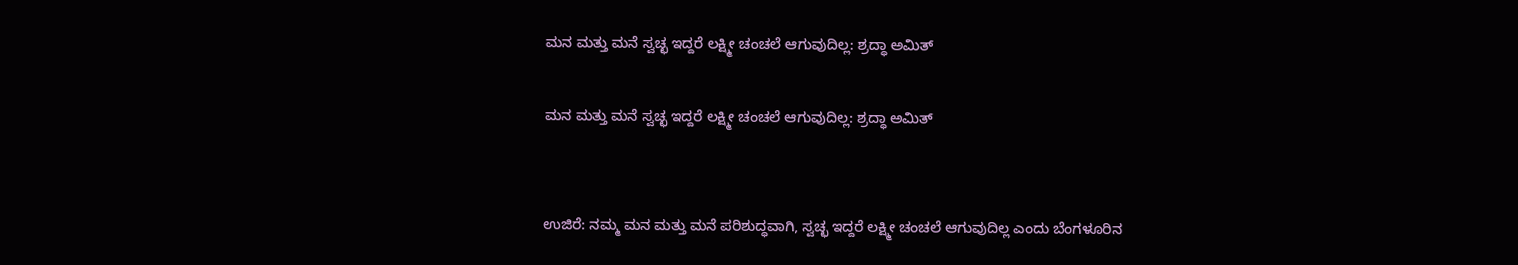ಮನ ಮತ್ತು ಮನೆ ಸ್ವಚ್ಛ ಇದ್ದರೆ ಲಕ್ಷ್ಮೀ ಚಂಚಲೆ ಆಗುವುದಿಲ್ಲ: ಶ್ರದ್ಧಾ ಅಮಿತ್

ಮನ ಮತ್ತು ಮನೆ ಸ್ವಚ್ಛ ಇದ್ದರೆ ಲಕ್ಷ್ಮೀ ಚಂಚಲೆ ಆಗುವುದಿಲ್ಲ: ಶ್ರದ್ಧಾ ಅಮಿತ್


ಉಜಿರೆ: ನಮ್ಮ ಮನ ಮತ್ತು ಮನೆ ಪರಿಶುದ್ಧವಾಗಿ, ಸ್ವಚ್ಛ ಇದ್ದರೆ ಲಕ್ಷ್ಮೀ ಚಂಚಲೆ ಆಗುವುದಿಲ್ಲ ಎಂದು ಬೆಂಗಳೂರಿನ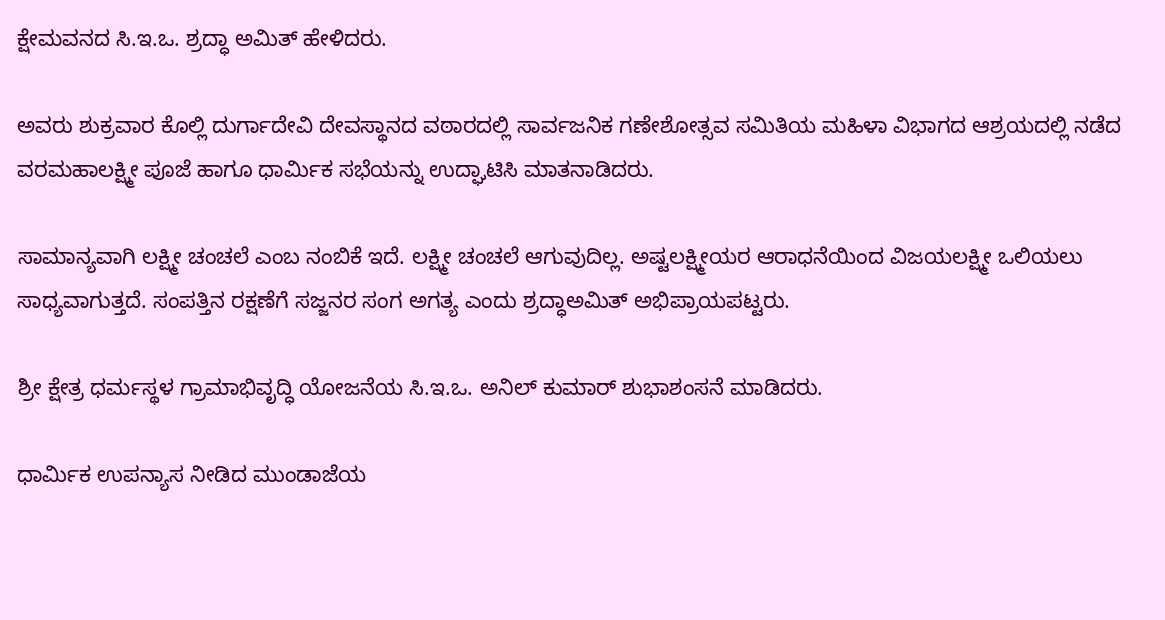ಕ್ಷೇಮವನದ ಸಿ.ಇ.ಒ. ಶ್ರದ್ಧಾ ಅಮಿತ್ ಹೇಳಿದರು.

ಅವರು ಶುಕ್ರವಾರ ಕೊಲ್ಲಿ ದುರ್ಗಾದೇವಿ ದೇವಸ್ಥಾನದ ವಠಾರದಲ್ಲಿ ಸಾರ್ವಜನಿಕ ಗಣೇಶೋತ್ಸವ ಸಮಿತಿಯ ಮಹಿಳಾ ವಿಭಾಗದ ಆಶ್ರಯದಲ್ಲಿ ನಡೆದ ವರಮಹಾಲಕ್ಷ್ಮೀ ಪೂಜೆ ಹಾಗೂ ಧಾರ್ಮಿಕ ಸಭೆಯನ್ನು ಉದ್ಘಾಟಿಸಿ ಮಾತನಾಡಿದರು.

ಸಾಮಾನ್ಯವಾಗಿ ಲಕ್ಷ್ಮೀ ಚಂಚಲೆ ಎಂಬ ನಂಬಿಕೆ ಇದೆ. ಲಕ್ಷ್ಮೀ ಚಂಚಲೆ ಆಗುವುದಿಲ್ಲ. ಅಷ್ಟಲಕ್ಷ್ಮೀಯರ ಆರಾಧನೆಯಿಂದ ವಿಜಯಲಕ್ಷ್ಮೀ ಒಲಿಯಲು ಸಾಧ್ಯವಾಗುತ್ತದೆ. ಸಂಪತ್ತಿನ ರಕ್ಷಣೆಗೆ ಸಜ್ಜನರ ಸಂಗ ಅಗತ್ಯ ಎಂದು ಶ್ರದ್ಧಾಅಮಿತ್ ಅಭಿಪ್ರಾಯಪಟ್ಟರು.

ಶ್ರೀ ಕ್ಷೇತ್ರ ಧರ್ಮಸ್ಥಳ ಗ್ರಾಮಾಭಿವೃದ್ಧಿ ಯೋಜನೆಯ ಸಿ.ಇ.ಒ. ಅನಿಲ್ ಕುಮಾರ್ ಶುಭಾಶಂಸನೆ ಮಾಡಿದರು.

ಧಾರ್ಮಿಕ ಉಪನ್ಯಾಸ ನೀಡಿದ ಮುಂಡಾಜೆಯ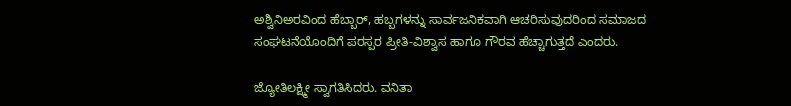ಅಶ್ವಿನಿಅರವಿಂದ ಹೆಬ್ಬಾರ್, ಹಬ್ಬಗಳನ್ನು ಸಾರ್ವಜನಿಕವಾಗಿ ಆಚರಿಸುವುದರಿಂದ ಸಮಾಜದ ಸಂಘಟನೆಯೊಂದಿಗೆ ಪರಸ್ಪರ ಪ್ರೀತಿ-ವಿಶ್ವಾಸ ಹಾಗೂ ಗೌರವ ಹೆಚ್ಚಾಗುತ್ತದೆ ಎಂದರು.

ಜ್ಯೋತಿಲಕ್ಷ್ಮೀ ಸ್ವಾಗತಿಸಿದರು. ವನಿತಾ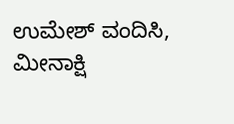ಉಮೇಶ್ ವಂದಿಸಿ, ಮೀನಾಕ್ಷಿ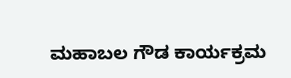ಮಹಾಬಲ ಗೌಡ ಕಾರ್ಯಕ್ರಮ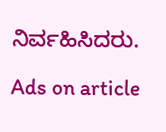ನಿರ್ವಹಿಸಿದರು.

Ads on article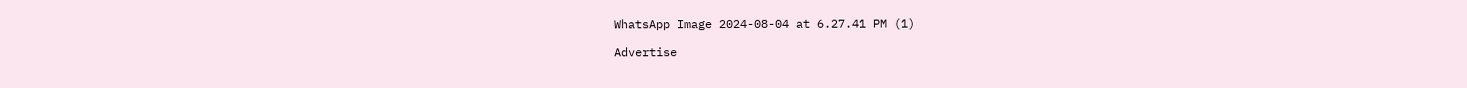WhatsApp Image 2024-08-04 at 6.27.41 PM (1)

Advertise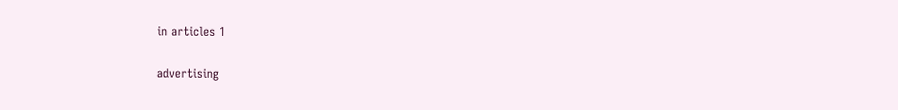in articles 1

advertising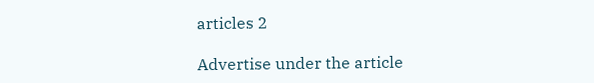articles 2

Advertise under the article